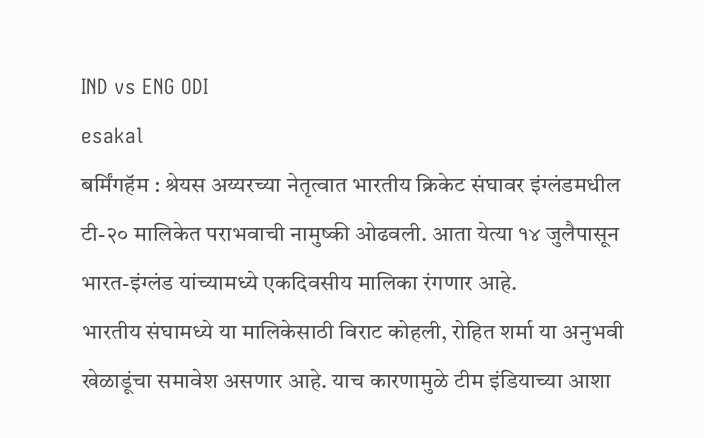IND vs ENG ODI
esakal
बर्मिंगहॅम : श्रेयस अय्यरच्या नेतृत्वात भारतीय क्रिकेट संघावर इंग्लंडमधील टी-२० मालिकेत पराभवाची नामुष्की ओढवली. आता येत्या १४ जुलैपासून भारत-इंग्लंड यांच्यामध्ये एकदिवसीय मालिका रंगणार आहे.
भारतीय संघामध्ये या मालिकेसाठी विराट कोहली, रोहित शर्मा या अनुभवी खेळाडूंचा समावेश असणार आहे. याच कारणामुळे टीम इंडियाच्या आशा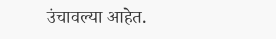उंचावल्या आहेत.